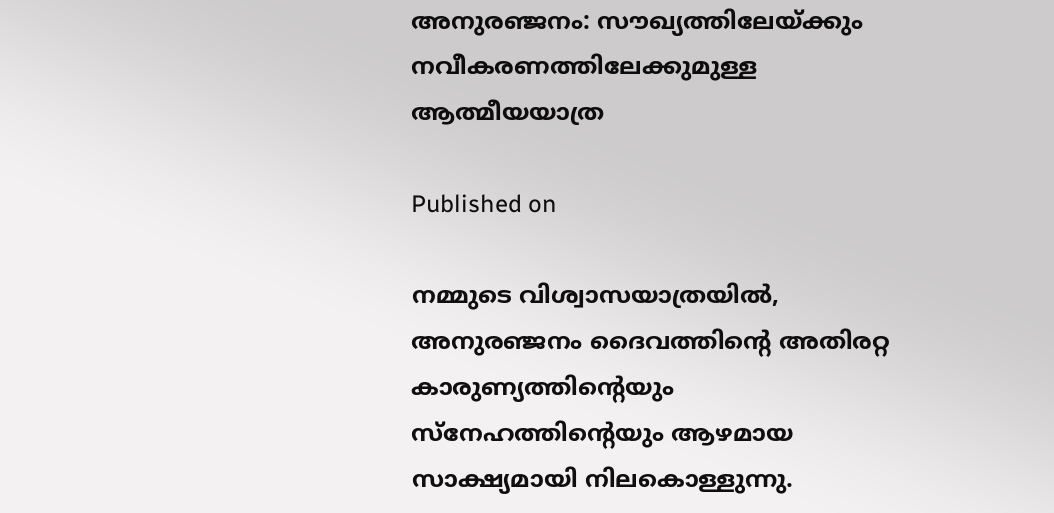അനുരഞ്ജനം: സൗഖ്യത്തിലേയ്ക്കും നവീകരണത്തിലേക്കുമുള്ള ആത്മീയയാത്ര

Published on

നമ്മുടെ വിശ്വാസയാത്രയിൽ, അനുരഞ്ജനം ദൈവത്തിന്റെ അതിരറ്റ കാരുണ്യത്തിന്റെയും സ്നേഹത്തിന്റെയും ആഴമായ സാക്ഷ്യമായി നിലകൊള്ളുന്നു.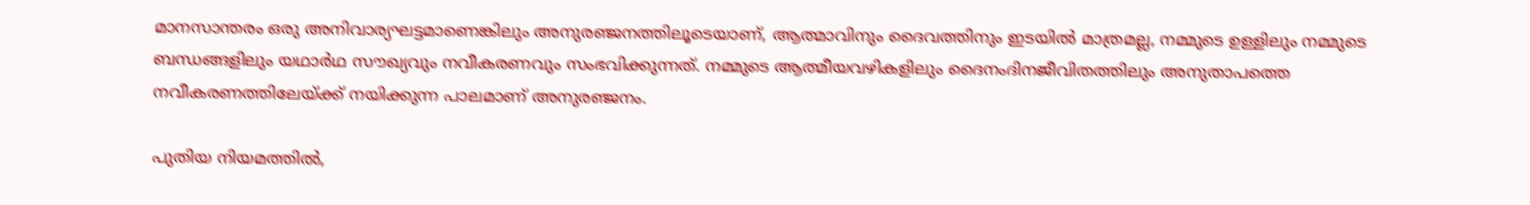മാനസാന്തരം ഒരു അനിവാര്യഘട്ടമാണെങ്കിലും അനുരഞ്ജനത്തിലൂടെയാണ്, ആത്മാവിനും ദൈവത്തിനും ഇടയിൽ മാത്രമല്ല, നമ്മുടെ ഉള്ളിലും നമ്മുടെ ബന്ധങ്ങളിലും യഥാർഥ സൗഖ്യവും നവീകരണവും സംഭവിക്കുന്നത്. നമ്മുടെ ആത്മീയവഴികളിലും ദൈനംദിനജീവിതത്തിലും അനുതാപത്തെ നവീകരണത്തിലേയ്ക്ക് നയിക്കുന്ന പാലമാണ് അനുരഞ്ജനം.

പുതിയ നിയമത്തിൽ,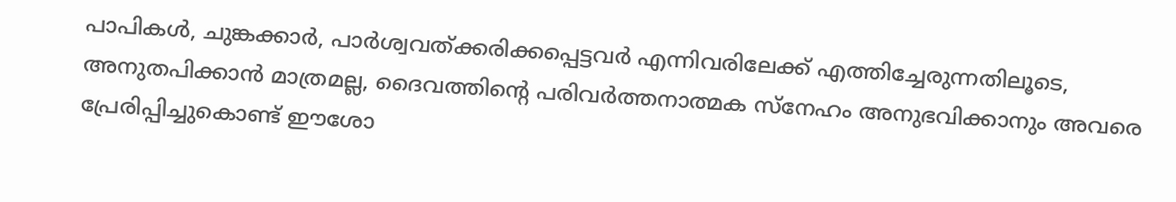പാപികൾ, ചുങ്കക്കാർ, പാർശ്വവത്ക്കരിക്കപ്പെട്ടവർ എന്നിവരിലേക്ക് എത്തിച്ചേരുന്നതിലൂടെ, അനുതപിക്കാൻ മാത്രമല്ല, ദൈവത്തിന്റെ പരിവർത്തനാത്മക സ്നേഹം അനുഭവിക്കാനും അവരെ പ്രേരിപ്പിച്ചുകൊണ്ട് ഈശോ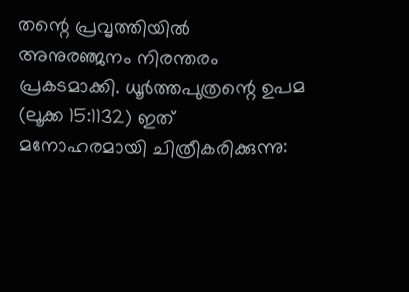തന്റെ പ്രവൃത്തിയിൽ അനുരഞ്ജനം നിരന്തരം പ്രകടമാക്കി. ധൂർത്തപുത്രന്റെ ഉപമ (ലൂക്ക 15:1132) ഇത് മനോഹരമായി ചിത്രീകരിക്കുന്നു: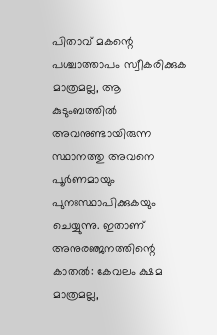പിതാവ് മകന്റെ പശ്ചാത്താപം സ്വീകരിക്കുക മാത്രമല്ല, ആ കുടുംബത്തിൽ അവനുണ്ടായിരുന്ന സ്ഥാനത്തു അവനെ പൂർണമായും പുനഃസ്ഥാപിക്കുകയും ചെയ്യുന്നു. ഇതാണ് അനുരഞ്ജനത്തിന്റെ കാതൽ: കേവലം ക്ഷമ മാത്രമല്ല,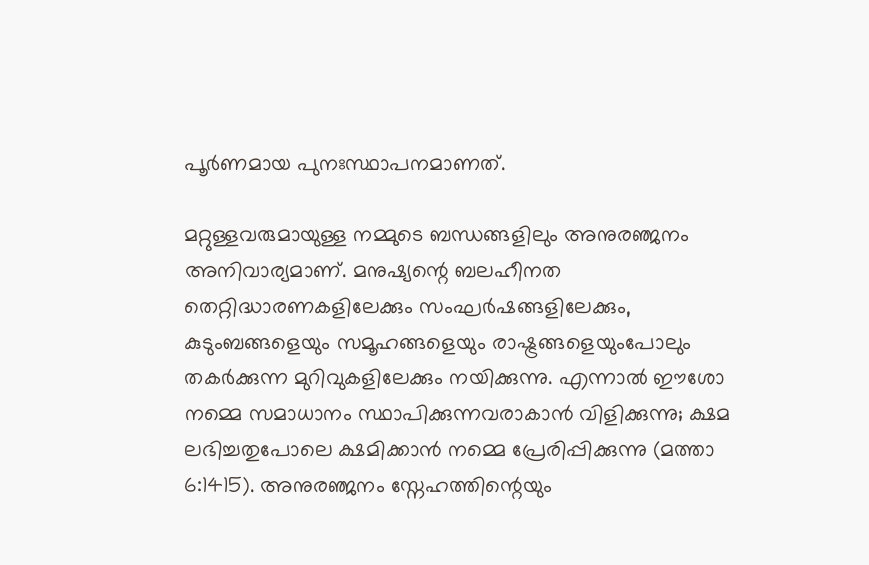പൂർണമായ പുനഃസ്ഥാപനമാണത്.

മറ്റുള്ളവരുമായുള്ള നമ്മുടെ ബന്ധങ്ങളിലും അനുരഞ്ജനം അനിവാര്യമാണ്. മനുഷ്യന്റെ ബലഹീനത തെറ്റിദ്ധാരണകളിലേക്കും സംഘർഷങ്ങളിലേക്കും, കുടുംബങ്ങളെയും സമൂഹങ്ങളെയും രാഷ്ട്രങ്ങളെയുംപോലും തകർക്കുന്ന മുറിവുകളിലേക്കും നയിക്കുന്നു. എന്നാൽ ഈശോ നമ്മെ സമാധാനം സ്ഥാപിക്കുന്നവരാകാൻ വിളിക്കുന്നു; ക്ഷമ ലഭിച്ചതുപോലെ ക്ഷമിക്കാൻ നമ്മെ പ്രേരിപ്പിക്കുന്നു (മത്താ 6:1415). അനുരഞ്ജനം സ്നേഹത്തിന്റെയും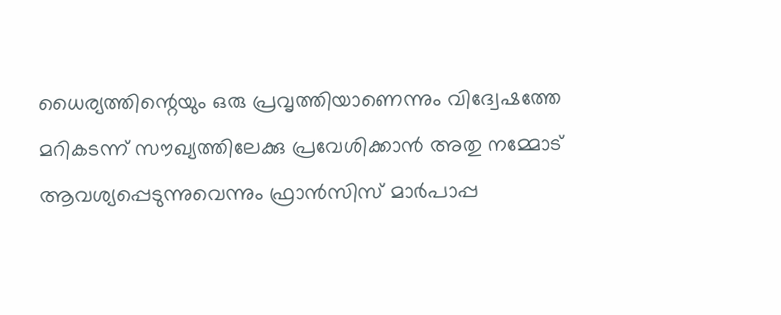ധൈര്യത്തിന്റെയും ഒരു പ്രവൃത്തിയാണെന്നും വിദ്വേഷത്തേ മറികടന്ന് സൗഖ്യത്തിലേക്കു പ്രവേശിക്കാൻ അതു നമ്മോട് ആവശ്യപ്പെടുന്നുവെന്നും ഫ്രാൻസിസ് മാർപാപ്പ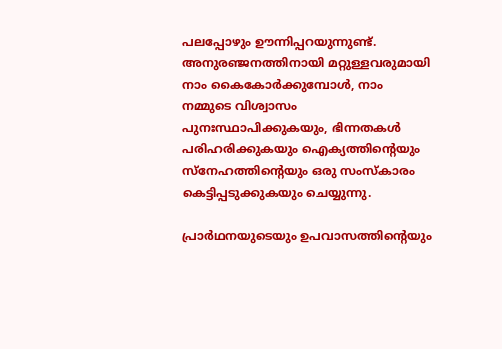പലപ്പോഴും ഊന്നിപ്പറയുന്നുണ്ട്. അനുരഞ്ജനത്തിനായി മറ്റുള്ളവരുമായി നാം കൈകോർക്കുമ്പോൾ, നാം നമ്മുടെ വിശ്വാസം പുനഃസ്ഥാപിക്കുകയും, ഭിന്നതകൾ പരിഹരിക്കുകയും ഐക്യത്തിന്റെയും സ്നേഹത്തിന്റെയും ഒരു സംസ്കാരം കെട്ടിപ്പടുക്കുകയും ചെയ്യുന്നു.

പ്രാർഥനയുടെയും ഉപവാസത്തിന്റെയും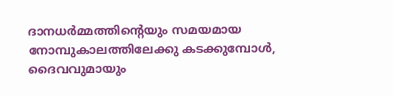ദാനധർമ്മത്തിന്റെയും സമയമായ നോമ്പുകാലത്തിലേക്കു കടക്കുമ്പോൾ, ദൈവവുമായും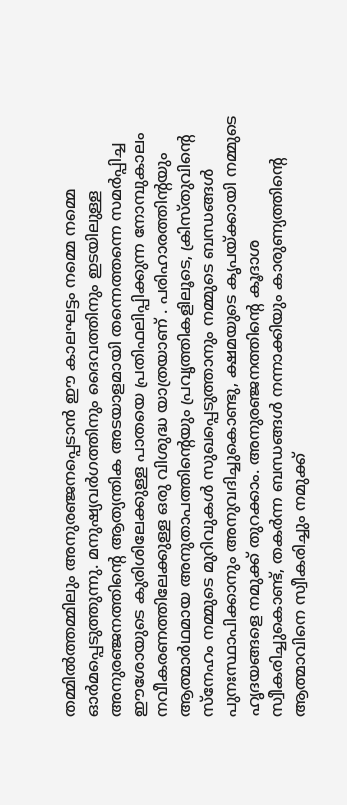തമ്മിൽത്തമ്മിലും അനുരഞ്ജനപ്പെടാൻ ഈ കാലഘട്ടം നമ്മെ നമ്മെ ഓർമപ്പെടുത്തുന്നു. മനുഷ്യവർഗത്തിനും ദൈവത്തിനും ഇടയിലുള്ള അനുരഞ്ജനത്തിന്റെ ആത്യന്തിക അടയാളമായി തന്നെത്തന്നെ സമർപ്പിച്ച ഈശോയുടെ കുരിശിലേക്കുള്ള പാതയെ പ്രതിഫലിപ്പിക്കുന്ന നോമ്പുകാലം നവീകരണത്തിലേക്കുള്ള ഒരു വിശുദ്ധ യാത്രയാണ് . പരിഹാരത്തിന്റയും ആത്മാർഥമായ അനുതാപത്തിന്റെയും പ്രവൃത്തികളിലൂടെ, ക്രിസ്തുവിന്റെ സ്നേഹം നമ്മുടെ മുറിവുകൾ സുഖപ്പെടുത്താനും നമ്മുടെ ബന്ധങ്ങൾ പുനഃസ്ഥാപിക്കാനും അനുവദിച്ചുകൊണ്ടു, ക്ഷമയുടെ കൃപയ്ക്കായി നമ്മുടെ ഹൃദയങ്ങളെ നമുക്ക് തുറക്കാം. അനുരഞ്ജനത്തിന്റെ കൂദാശ സ്വീകരിച്ചുകൊണ്ട്, തകർന്ന ബന്ധങ്ങൾ നന്നാക്കിയും കാരുണ്യത്തിന്റെ ആത്മാവിനെ സ്വീകരിച്ചും നമുക്ക്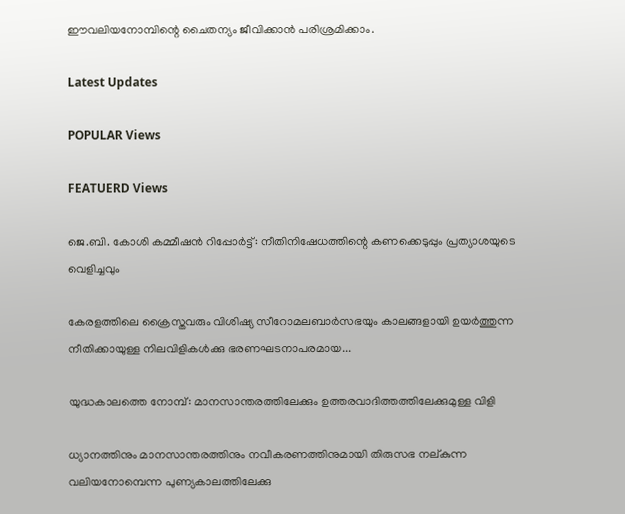ഈവലിയനോമ്പിന്റെ ചൈതന്യം ജീവിക്കാൻ പരിശ്രമിക്കാം.

Latest Updates

POPULAR Views

FEATUERD Views

ജെ.ബി. കോശി കമ്മീഷൻ റിപ്പോർട്ട്: നീതിനിഷേധത്തിന്റെ കണക്കെടുപ്പും പ്രത്യാശയുടെ വെളിച്ചവും

കേരളത്തിലെ ക്രൈസ്തവരും വിശിഷ്യ സീറോമലബാർസഭയും കാലങ്ങളായി ഉയർത്തുന്ന നീതിക്കായുള്ള നിലവിളികൾക്കു ഭരണഘടനാപരമായ...

യുദ്ധകാലത്തെ നോമ്പ്: മാനസാന്തരത്തിലേക്കും ഉത്തരവാദിത്തത്തിലേക്കുമുള്ള വിളി

ധ്യാനത്തിനും മാനസാന്തരത്തിനും നവീകരണത്തിനുമായി തിരുസഭ നല്കുന്ന വലിയനോമ്പെന്ന പുണ്യകാലത്തിലേക്കു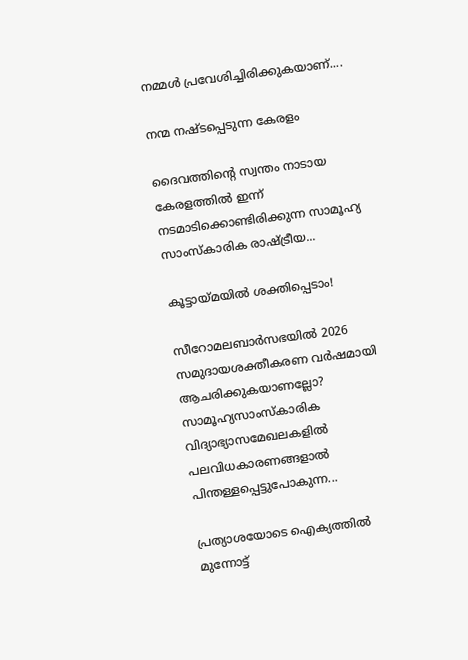നമ്മൾ പ്രവേശിച്ചിരിക്കുകയാണ്....

നന്മ നഷ്ടപ്പെടുന്ന കേരളം

ദൈവത്തിന്റെ സ്വന്തം നാടായ കേരളത്തിൽ ഇന്ന് നടമാടിക്കൊണ്ടിരിക്കുന്ന സാമൂഹ്യ സാംസ്കാരിക രാഷ്ട്രീയ...

കൂട്ടായ്മയില്‍ ശക്തിപ്പെടാം!

സീറോമലബാര്‍സഭയില്‍ 2026 സമുദായശക്തീകരണ വര്‍ഷമായി ആചരിക്കുകയാണല്ലോ? സാമൂഹ്യസാംസ്‌കാരിക വിദ്യാഭ്യാസമേഖലകളില്‍  പലവിധകാരണങ്ങളാല്‍ പിന്തള്ളപ്പെട്ടുപോകുന്ന...

പ്രത്യാശയോടെ ഐക്യത്തിൽ മുന്നോട്ട്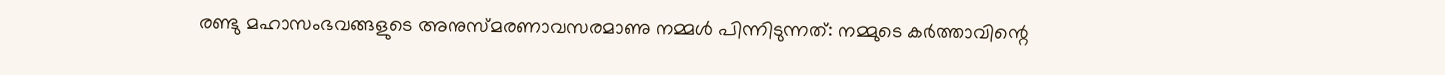രണ്ടു മഹാസംഭവങ്ങളുടെ അനുസ്മരണാവസരമാണു നമ്മൾ പിന്നിടുന്നത്: നമ്മുടെ കർത്താവിന്റെ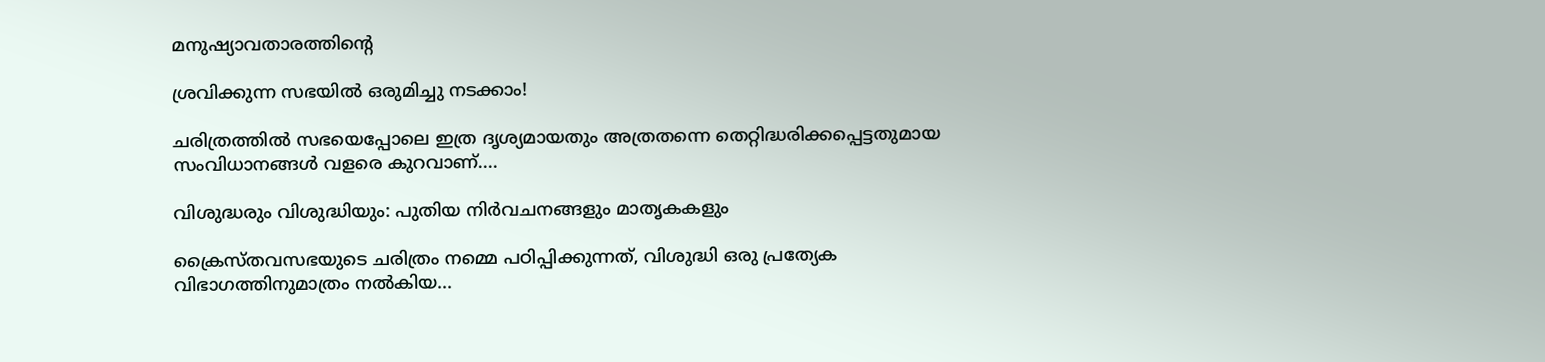മനുഷ്യാവതാരത്തിന്റെ

ശ്രവിക്കുന്ന സഭയില്‍ ഒരുമിച്ചു നടക്കാം!

ചരിത്രത്തില്‍ സഭയെപ്പോലെ ഇത്ര ദൃശ്യമായതും അത്രതന്നെ തെറ്റിദ്ധരിക്കപ്പെട്ടതുമായ സംവിധാനങ്ങള്‍ വളരെ കുറവാണ്....

വിശുദ്ധരും വിശുദ്ധിയും: പുതിയ നിർവചനങ്ങളും മാതൃകകളും

ക്രൈസ്തവസഭയുടെ ചരിത്രം നമ്മെ പഠിപ്പിക്കുന്നത്, വിശുദ്ധി ഒരു പ്രത്യേക വിഭാഗത്തിനുമാത്രം നൽകിയ...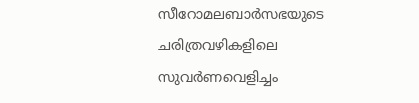സീറോമലബാർസഭയുടെ ചരിത്രവഴികളിലെ സുവർണവെളിച്ചം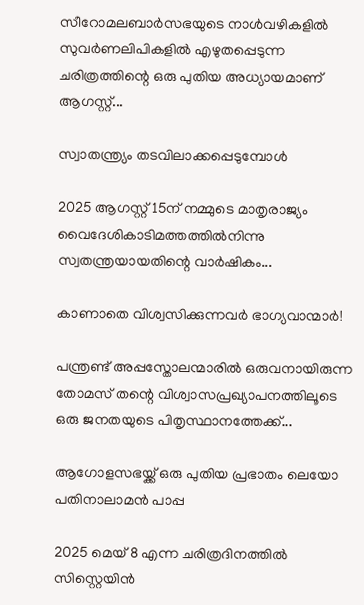സീറോമലബാർസഭയുടെ നാൾവഴികളിൽ സുവർണലിപികളിൽ എഴുതപ്പെടുന്ന ചരിത്രത്തിന്റെ ഒരു പുതിയ അധ്യായമാണ് ആഗസ്റ്റ്...

സ്വാതന്ത്ര്യം തടവിലാക്കപ്പെടുമ്പോൾ

2025 ആഗസ്റ്റ് 15ന് നമ്മുടെ മാതൃരാജ്യം വൈദേശികാടിമത്തത്തിൽനിന്നു സ്വതന്ത്രയായതിന്റെ വാർഷികം...

കാണാതെ വിശ്വസിക്കുന്നവർ ഭാഗ്യവാന്മാർ!

പന്ത്രണ്ട് അപ്പസ്തോലന്മാരിൽ ഒരുവനായിരുന്ന തോമസ് തന്റെ വിശ്വാസപ്രഖ്യാപനത്തിലൂടെ ഒരു ജനതയുടെ പിതൃസ്ഥാനത്തേക്ക്...

ആഗോളസഭയ്ക്ക് ഒരു പുതിയ പ്രഭാതം ലെയോ പതിനാലാമൻ പാപ്പ

2025 മെയ് 8 എന്ന ചരിത്രദിനത്തിൽ സിസ്റ്റെയിൻ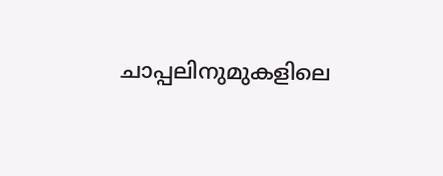ചാപ്പലിനുമുകളിലെ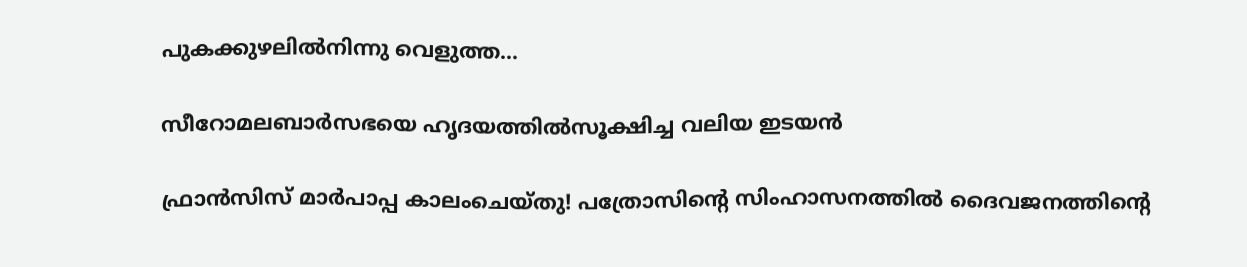പുകക്കുഴലിൽനിന്നു വെളുത്ത...

സീറോമലബാർസഭയെ ഹൃദയത്തിൽസൂക്ഷിച്ച വലിയ ഇടയൻ

ഫ്രാൻസിസ് മാർപാപ്പ കാലംചെയ്തു! പത്രോസിന്റെ സിംഹാസനത്തിൽ ദൈവജനത്തിന്റെ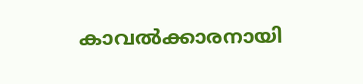കാവൽക്കാരനായി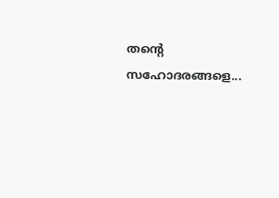തന്റെ സഹോദരങ്ങളെ...